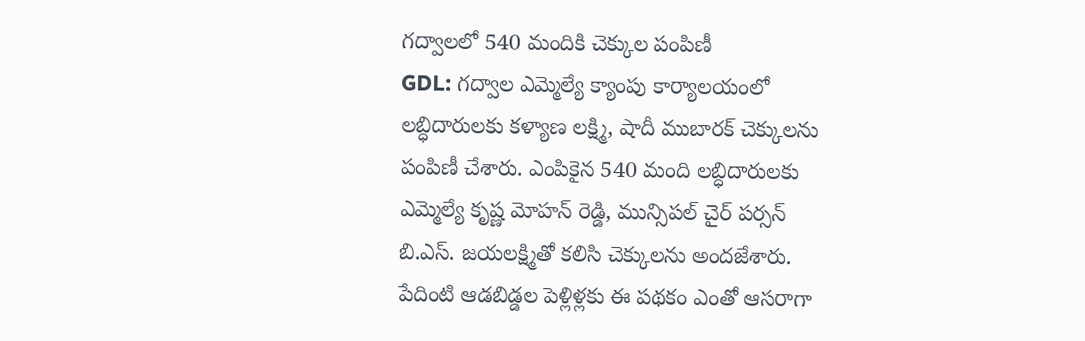గద్వాలలో 540 మందికి చెక్కుల పంపిణీ
GDL: గద్వాల ఎమ్మెల్యే క్యాంపు కార్యాలయంలో లబ్ధిదారులకు కళ్యాణ లక్ష్మి, షాదీ ముబారక్ చెక్కులను పంపిణీ చేశారు. ఎంపికైన 540 మంది లబ్ధిదారులకు ఎమ్మెల్యే కృష్ణ మోహన్ రెడ్డి, మున్సిపల్ చైర్ పర్సన్ బి.ఎస్. జయలక్ష్మితో కలిసి చెక్కులను అందజేశారు. పేదింటి ఆడబిడ్డల పెళ్లిళ్లకు ఈ పథకం ఎంతో ఆసరాగా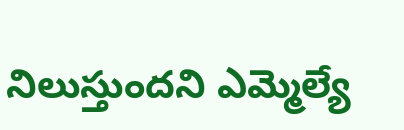నిలుస్తుందని ఎమ్మెల్యే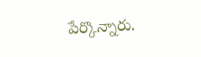పేర్కొన్నారు.